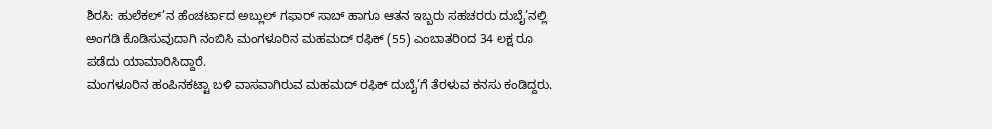ಶಿರಸಿ: ಹುಲೆಕಲ್’ನ ಹೆಂಚರ್ಟಾದ ಅಬ್ಲುಲ್ ಗಫಾರ್ ಸಾಬ್ ಹಾಗೂ ಆತನ ಇಬ್ಬರು ಸಹಚರರು ದುಬೈ’ನಲ್ಲಿ ಅಂಗಡಿ ಕೊಡಿಸುವುದಾಗಿ ನಂಬಿಸಿ ಮಂಗಳೂರಿನ ಮಹಮದ್ ರಫಿಕ್ (55) ಎಂಬಾತರಿoದ 34 ಲಕ್ಷ ರೂ ಪಡೆದು ಯಾಮಾರಿಸಿದ್ದಾರೆ.
ಮಂಗಳೂರಿನ ಹಂಪಿನಕಟ್ಟಾ ಬಳಿ ವಾಸವಾಗಿರುವ ಮಹಮದ್ ರಫಿಕ್ ದುಬೈ’ಗೆ ತೆರಳುವ ಕನಸು ಕಂಡಿದ್ದರು.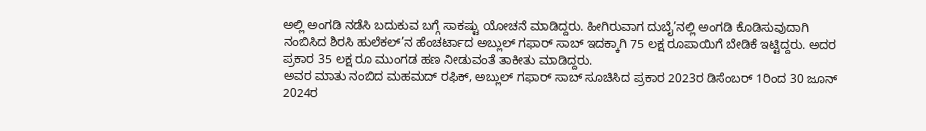ಅಲ್ಲಿ ಅಂಗಡಿ ನಡೆಸಿ ಬದುಕುವ ಬಗ್ಗೆ ಸಾಕಷ್ಟು ಯೋಚನೆ ಮಾಡಿದ್ದರು. ಹೀಗಿರುವಾಗ ದುಬೈ’ನಲ್ಲಿ ಅಂಗಡಿ ಕೊಡಿಸುವುದಾಗಿ ನಂಬಿಸಿದ ಶಿರಸಿ ಹುಲೆಕಲ್’ನ ಹೆಂಚರ್ಟಾದ ಅಬ್ಲುಲ್ ಗಫಾರ್ ಸಾಬ್ ಇದಕ್ಕಾಗಿ 75 ಲಕ್ಷ ರೂಪಾಯಿಗೆ ಬೇಡಿಕೆ ಇಟ್ಟಿದ್ದರು. ಅದರ ಪ್ರಕಾರ 35 ಲಕ್ಷ ರೂ ಮುಂಗಡ ಹಣ ನೀಡುವಂತೆ ತಾಕೀತು ಮಾಡಿದ್ದರು.
ಅವರ ಮಾತು ನಂಬಿದ ಮಹಮದ್ ರಫಿಕ್, ಅಬ್ಲುಲ್ ಗಫಾರ್ ಸಾಬ್ ಸೂಚಿಸಿದ ಪ್ರಕಾರ 2023ರ ಡಿಸೆಂಬರ್ 1ರಿಂದ 30 ಜೂನ್ 2024ರ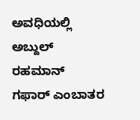ಅವಧಿಯಲ್ಲಿ ಅಬ್ದುಲ್ ರಹಮಾನ್ ಗಫಾರ್ ಎಂಬಾತರ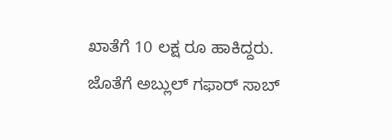ಖಾತೆಗೆ 10 ಲಕ್ಷ ರೂ ಹಾಕಿದ್ದರು. ಜೊತೆಗೆ ಅಬ್ಲುಲ್ ಗಫಾರ್ ಸಾಬ್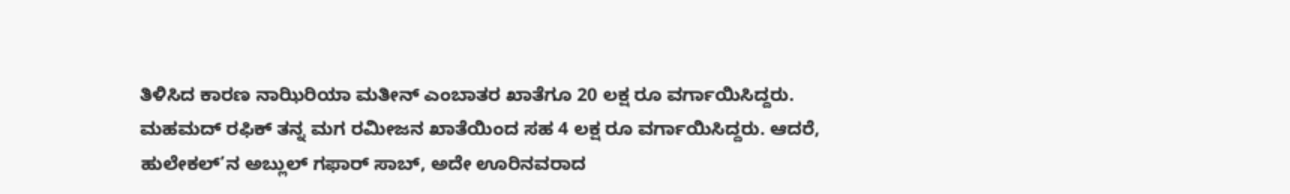ತಿಳಿಸಿದ ಕಾರಣ ನಾಝಿರಿಯಾ ಮತೀನ್ ಎಂಬಾತರ ಖಾತೆಗೂ 20 ಲಕ್ಷ ರೂ ವರ್ಗಾಯಿಸಿದ್ದರು.
ಮಹಮದ್ ರಫಿಕ್ ತನ್ನ ಮಗ ರಮೀಜನ ಖಾತೆಯಿಂದ ಸಹ 4 ಲಕ್ಷ ರೂ ವರ್ಗಾಯಿಸಿದ್ದರು. ಆದರೆ, ಹುಲೇಕಲ್’ನ ಅಬ್ಲುಲ್ ಗಫಾರ್ ಸಾಬ್, ಅದೇ ಊರಿನವರಾದ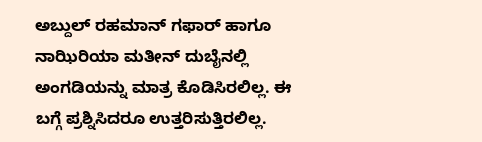ಅಬ್ದುಲ್ ರಹಮಾನ್ ಗಫಾರ್ ಹಾಗೂ ನಾಝಿರಿಯಾ ಮತೀನ್ ದುಬೈನಲ್ಲಿ ಅಂಗಡಿಯನ್ನು ಮಾತ್ರ ಕೊಡಿಸಿರಲಿಲ್ಲ. ಈ ಬಗ್ಗೆ ಪ್ರಶ್ನಿಸಿದರೂ ಉತ್ತರಿಸುತ್ತಿರಲಿಲ್ಲ.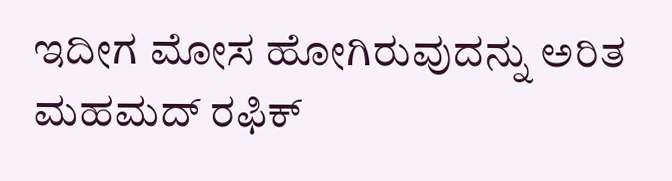ಇದೀಗ ಮೋಸ ಹೋಗಿರುವುದನ್ನು ಅರಿತ ಮಹಮದ್ ರಫಿಕ್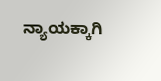ನ್ಯಾಯಕ್ಕಾಗಿ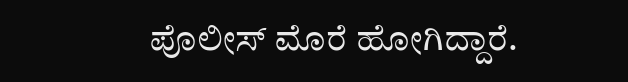ಪೊಲೀಸ್ ಮೊರೆ ಹೋಗಿದ್ದಾರೆ.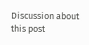Discussion about this post